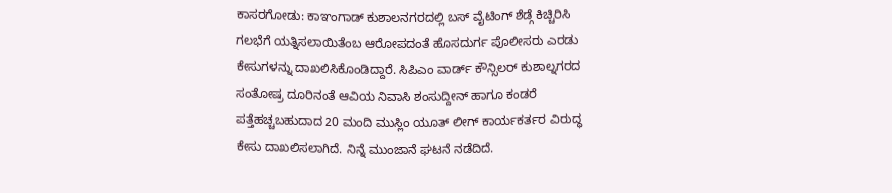ಕಾಸರಗೋಡು: ಕಾಞಂಗಾಡ್ ಕುಶಾಲನಗರದಲ್ಲಿ ಬಸ್ ವೈಟಿಂಗ್ ಶೆಡ್ಗೆ ಕಿಚ್ಚಿರಿಸಿ ಗಲಭೆಗೆ ಯತ್ನಿಸಲಾಯಿತೆಂಬ ಆರೋಪದಂತೆ ಹೊಸದುರ್ಗ ಪೊಲೀಸರು ಎರಡು ಕೇಸುಗಳನ್ನು ದಾಖಲಿಸಿಕೊಂಡಿದ್ದಾರೆ. ಸಿಪಿಎಂ ವಾರ್ಡ್ ಕೌನ್ಸಿಲರ್ ಕುಶಾಲ್ನಗರದ ಸಂತೋಷ್ರ ದೂರಿನಂತೆ ಆವಿಯ ನಿವಾಸಿ ಶಂಸುದ್ದೀನ್ ಹಾಗೂ ಕಂಡರೆ ಪತ್ತೆಹಚ್ಚಬಹುದಾದ 20 ಮಂದಿ ಮುಸ್ಲಿಂ ಯೂತ್ ಲೀಗ್ ಕಾರ್ಯಕರ್ತರ ವಿರುದ್ಧ ಕೇಸು ದಾಖಲಿಸಲಾಗಿದೆ. ನಿನ್ನೆ ಮುಂಜಾನೆ ಘಟನೆ ನಡೆದಿದೆ.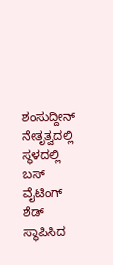ಶಂಸುದ್ದೀನ್ ನೇತೃತ್ವದಲ್ಲಿ ಸ್ಥಳದಲ್ಲಿ ಬಸ್ ವೈಟಿಂಗ್ ಶೆಡ್ ಸ್ಥಾಪಿಸಿದ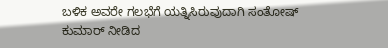ಬಳಿಕ ಅವರೇ ಗಲಭೆಗೆ ಯತ್ನಿಸಿರುವುದಾಗಿ ಸಂತೋಷ್ ಕುಮಾರ್ ನೀಡಿದ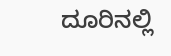ದೂರಿನಲ್ಲಿ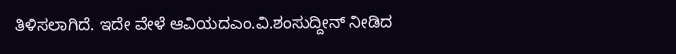ತಿಳಿಸಲಾಗಿದೆ. ಇದೇ ವೇಳೆ ಆವಿಯದಎಂ.ವಿ.ಶಂಸುದ್ದೀನ್ ನೀಡಿದ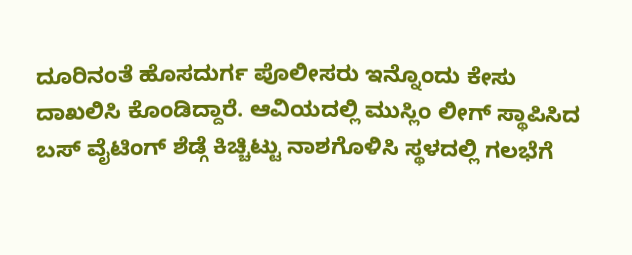ದೂರಿನಂತೆ ಹೊಸದುರ್ಗ ಪೊಲೀಸರು ಇನ್ನೊಂದು ಕೇಸು ದಾಖಲಿಸಿ ಕೊಂಡಿದ್ದಾರೆ. ಆವಿಯದಲ್ಲಿ ಮುಸ್ಲಿಂ ಲೀಗ್ ಸ್ಥಾಪಿಸಿದ ಬಸ್ ವೈಟಿಂಗ್ ಶೆಡ್ಗೆ ಕಿಚ್ಚಿಟ್ಟು ನಾಶಗೊಳಿಸಿ ಸ್ಥಳದಲ್ಲಿ ಗಲಭೆಗೆ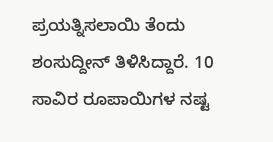ಪ್ರಯತ್ನಿಸಲಾಯಿ ತೆಂದು ಶಂಸುದ್ದೀನ್ ತಿಳಿಸಿದ್ದಾರೆ. 10 ಸಾವಿರ ರೂಪಾಯಿಗಳ ನಷ್ಟ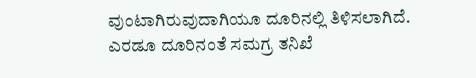ವುಂಟಾಗಿರುವುದಾಗಿಯೂ ದೂರಿನಲ್ಲಿ ತಿಳಿಸಲಾಗಿದೆ. ಎರಡೂ ದೂರಿನಂತೆ ಸಮಗ್ರ ತನಿಖೆ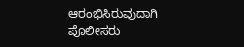ಆರಂಭಿಸಿರುವುದಾಗಿ ಪೊಲೀಸರು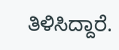ತಿಳಿಸಿದ್ದಾರೆ.